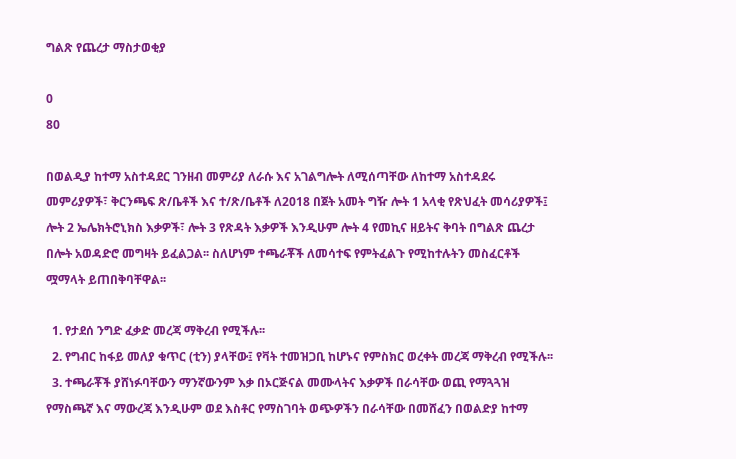ግልጽ የጨረታ ማስታወቂያ

0
80

በወልዲያ ከተማ አስተዳደር ገንዘብ መምሪያ ለራሱ እና አገልግሎት ለሚሰጣቸው ለከተማ አስተዳደሩ መምሪያዎች፣ ቅርንጫፍ ጽ/ቤቶች እና ተ/ጽ/ቤቶች ለ2018 በጀት አመት ግዥ ሎት 1 አላቂ የጽህፈት መሳሪያዎች፤ ሎት 2 ኤሌክትሮኒክስ እቃዎች፣ ሎት 3 የጽዳት እቃዎች እንዲሁም ሎት 4 የመኪና ዘይትና ቅባት በግልጽ ጨረታ በሎት አወዳድሮ መግዛት ይፈልጋል፡፡ ስለሆነም ተጫራቾች ለመሳተፍ የምትፈልጉ የሚከተሉትን መስፈርቶች ሟማላት ይጠበቅባቸዋል፡፡

  1. የታደሰ ንግድ ፈቃድ መረጃ ማቅረብ የሚችሉ፡፡
  2. የግብር ከፋይ መለያ ቁጥር (ቲን) ያላቸው፤ የቫት ተመዝጋቢ ከሆኑና የምስክር ወረቀት መረጃ ማቅረብ የሚችሉ፡፡
  3. ተጫራቾች ያሸነፉባቸውን ማንኛውንም እቃ በኦርጅናል መሙላትና እቃዎች በራሳቸው ወጪ የማጓጓዝ የማስጫኛ እና ማውረጃ እንዲሁም ወደ እስቶር የማስገባት ወጭዎችን በራሳቸው በመሸፈን በወልድያ ከተማ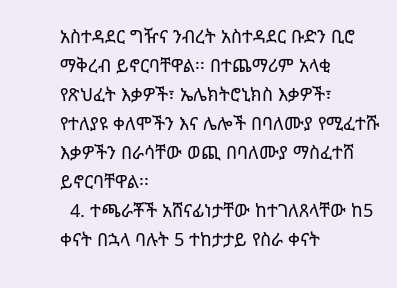አስተዳደር ግዥና ንብረት አስተዳደር ቡድን ቢሮ ማቅረብ ይኖርባቸዋል፡፡ በተጨማሪም አላቂ የጽህፈት እቃዎች፣ ኤሌክትሮኒክስ እቃዎች፣ የተለያዩ ቀለሞችን እና ሌሎች በባለሙያ የሚፈተሹ እቃዎችን በራሳቸው ወጪ በባለሙያ ማስፈተሸ ይኖርባቸዋል፡፡
  4. ተጫራቾች አሸናፊነታቸው ከተገለጸላቸው ከ5 ቀናት በኋላ ባሉት 5 ተከታታይ የስራ ቀናት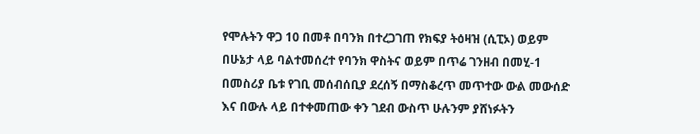የሞሉትን ዋጋ 10 በመቶ በባንክ በተረጋገጠ የክፍያ ትዕዛዝ (ሲፒኦ) ወይም በሁኔታ ላይ ባልተመሰረተ የባንክ ዋስትና ወይም በጥሬ ገንዘብ በመሂ-1 በመስሪያ ቤቱ የገቢ መሰብሰቢያ ደረሰኝ በማስቆረጥ መጥተው ውል መውሰድ እና በውሉ ላይ በተቀመጠው ቀን ገደብ ውስጥ ሁሉንም ያሸነፉትን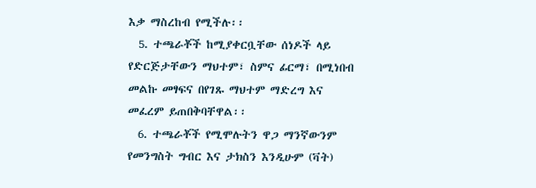እቃ ማስረከብ የሚችሉ፡፡
  5. ተጫራቾች ከሚያቀርቧቸው ሰነዶች ላይ የድርጅታቸውን ማህተም፣ ስምና ፊርማ፣ በሚነበብ መልኩ መፃፍና በየገጹ ማህተም ማድረግ እና መፈረም ይጠበቅባቸዋል፡፡
  6. ተጫራቾች የሚሞሉትን ዋጋ ማንኛውንም የመንግስት ግብር እና ታክስን እንዲሁም (ቫት)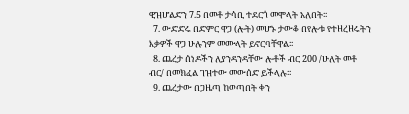ዊዝሆልድን 7.5 በመቶ ታሳቢ ተደርጎ መሞላት አለበት፡፡
  7. ውድድሩ በድምር ዋጋ (ሎት) መሆኑ ታውቆ በየሎቱ የተዘረዘሩትን እቃዎች ዋጋ ሁሉንም መሙላት ይኖርባቸዋል፡፡
  8. ጨረታ ሰነዶችን ለያንዳንዳቸው ሎቶች ብር 200 /ሁለት መቶ ብር/ በመክፈል ገዝተው መውሰድ ይችላሉ፡፡
  9. ጨረታው በጋዜጣ ከወጣበት ቀን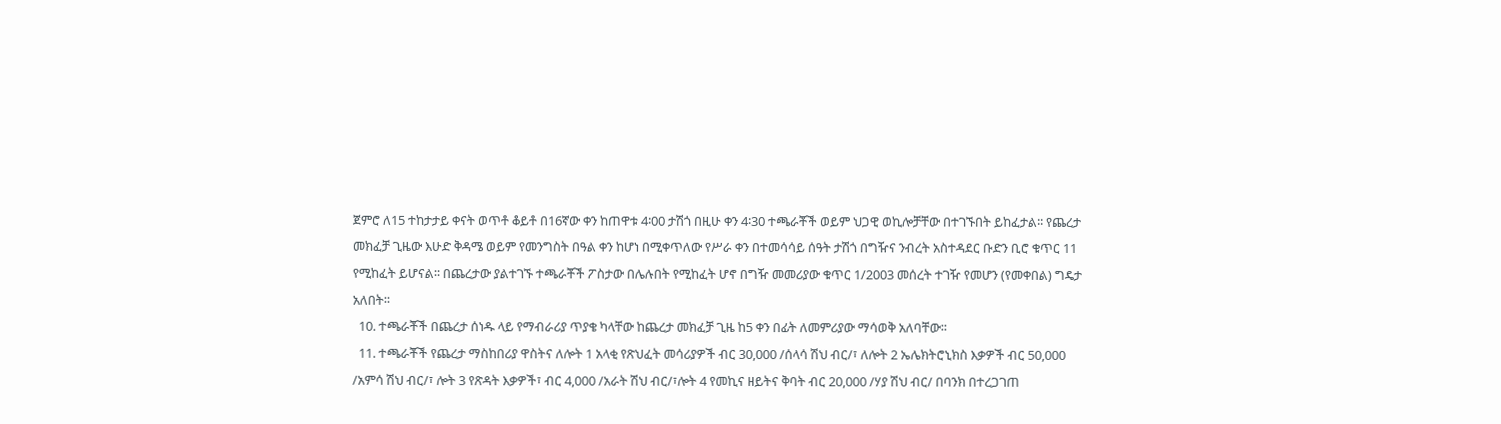ጀምሮ ለ15 ተከታታይ ቀናት ወጥቶ ቆይቶ በ16ኛው ቀን ከጠዋቱ 4፡00 ታሽጎ በዚሁ ቀን 4፡30 ተጫራቾች ወይም ህጋዊ ወኪሎቻቸው በተገኙበት ይከፈታል፡፡ የጨረታ መክፈቻ ጊዜው እሁድ ቅዳሜ ወይም የመንግስት በዓል ቀን ከሆነ በሚቀጥለው የሥራ ቀን በተመሳሳይ ሰዓት ታሽጎ በግዥና ንብረት አስተዳደር ቡድን ቢሮ ቁጥር 11 የሚከፈት ይሆናል፡፡ በጨረታው ያልተገኙ ተጫራቾች ፖስታው በሌሉበት የሚከፈት ሆኖ በግዥ መመሪያው ቁጥር 1/2003 መሰረት ተገዥ የመሆን (የመቀበል) ግዴታ አለበት፡፡
  10. ተጫራቾች በጨረታ ሰነዱ ላይ የማብራሪያ ጥያቄ ካላቸው ከጨረታ መክፈቻ ጊዜ ከ5 ቀን በፊት ለመምሪያው ማሳወቅ አለባቸው፡፡
  11. ተጫራቾች የጨረታ ማስከበሪያ ዋስትና ለሎት 1 አላቂ የጽህፈት መሳሪያዎች ብር 30,000 /ሰላሳ ሽህ ብር/፣ ለሎት 2 ኤሌክትሮኒክስ እቃዎች ብር 50,000 /አምሳ ሽህ ብር/፣ ሎት 3 የጽዳት እቃዎች፣ ብር 4,000 /አራት ሽህ ብር/፣ሎት 4 የመኪና ዘይትና ቅባት ብር 20,000 /ሃያ ሽህ ብር/ በባንክ በተረጋገጠ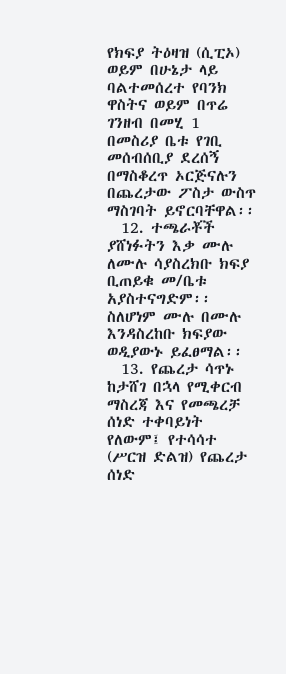የክፍያ ትዕዛዝ (ሲፒኦ) ወይም በሁኔታ ላይ ባልተመሰረተ የባንክ ዋስትና ወይም በጥሬ ገንዘብ በመሂ 1 በመስሪያ ቤቱ የገቢ መሰብሰቢያ ደረሰኝ በማስቆረጥ ኦርጅናሉን በጨረታው ፖስታ ውስጥ ማስገባት ይኖርባቸዋል፡፡
  12. ተጫራቾች ያሸነፉትን እቃ ሙሉ ለሙሉ ሳያስረክቡ ክፍያ ቢጠይቁ መ/ቤቱ አያስተናግድም፡፡ ስለሆነም ሙሉ በሙሉ እንዳስረከቡ ክፍያው ወዲያውኑ ይፈፀማል፡፡
  13. የጨረታ ሳጥኑ ከታሸገ በኋላ የሚቀርብ ማስረጃ እና የመጫረቻ ሰነድ ተቀባይነት የለውም፤ የተሳሳተ (ሥርዝ ድልዝ) የጨረታ ሰነድ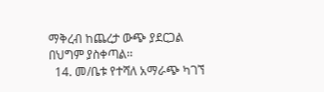ማቅረብ ከጨረታ ውጭ ያደርጋል በህግም ያስቀጣል፡፡
  14. መ/ቤቱ የተሻለ አማራጭ ካገኘ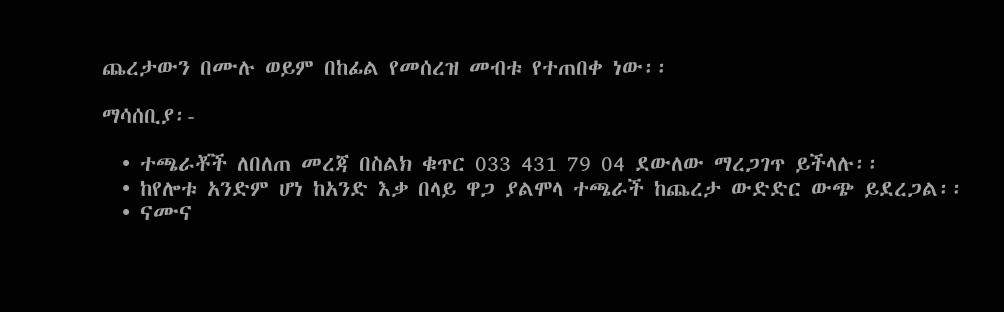ጨረታውን በሙሉ ወይም በከፊል የመሰረዝ መብቱ የተጠበቀ ነው፡፡

ማሳሰቢያ፡-

  • ተጫራቾች ለበለጠ መረጃ በስልክ ቁጥር 033 431 79 04 ደውለው ማረጋገጥ ይችላሉ፡፡
  • ከየሎቱ አንድም ሆነ ከአንድ እቃ በላይ ዋጋ ያልሞላ ተጫራች ከጨረታ ውድድር ውጭ ይደረጋል፡፡
  • ናሙና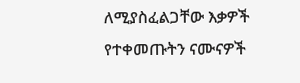ለሚያስፈልጋቸው እቃዎች የተቀመጡትን ናሙናዎች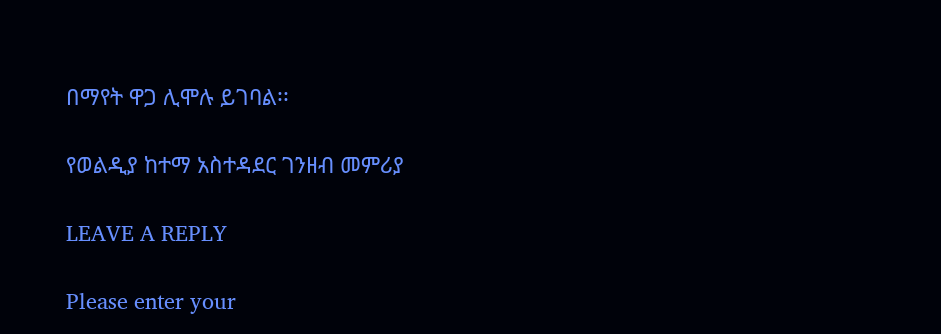በማየት ዋጋ ሊሞሉ ይገባል፡፡

የወልዲያ ከተማ አስተዳደር ገንዘብ መምሪያ

LEAVE A REPLY

Please enter your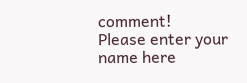comment!
Please enter your name here